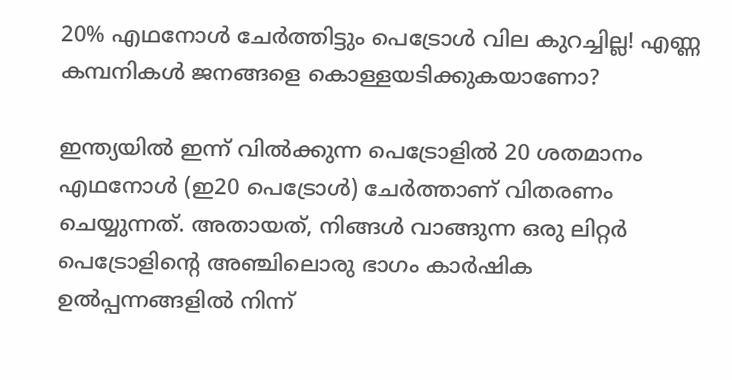20% എഥനോൾ ചേർത്തിട്ടും പെട്രോൾ വില കുറച്ചില്ല! എണ്ണ കമ്പനികൾ ജനങ്ങളെ കൊള്ളയടിക്കുകയാണോ?

ഇന്ത്യയിൽ ഇന്ന് വിൽക്കുന്ന പെട്രോളിൽ 20 ശതമാനം എഥനോൾ (ഇ20 പെട്രോൾ) ചേർത്താണ് വിതരണം ചെയ്യുന്നത്. അതായത്, നിങ്ങൾ വാങ്ങുന്ന ഒരു ലിറ്റർ പെട്രോളിന്റെ അഞ്ചിലൊരു ഭാഗം കാർഷിക ഉൽപ്പന്നങ്ങളിൽ നിന്ന്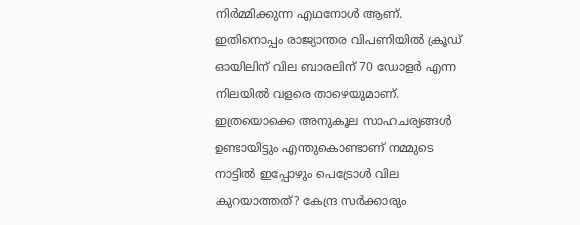നിർമ്മിക്കുന്ന എഥനോൾ ആണ്. ഇതിനൊപ്പം രാജ്യാന്തര വിപണിയിൽ ക്രൂഡ് ഓയിലിന് വില ബാരലിന് 70 ഡോളർ എന്ന നിലയിൽ വളരെ താഴെയുമാണ്. ഇത്രയൊക്കെ അനുകൂല സാഹചര്യങ്ങൾ ഉണ്ടായിട്ടും എന്തുകൊണ്ടാണ് നമ്മുടെ നാട്ടിൽ ഇപ്പോഴും പെട്രോൾ വില കുറയാത്തത്? കേന്ദ്ര സർക്കാരും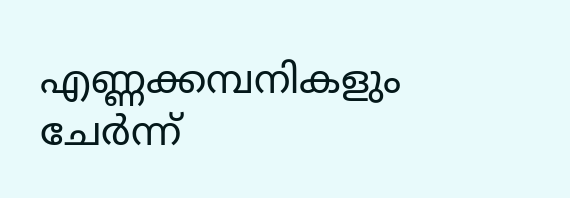എണ്ണക്കമ്പനികളും ചേർന്ന്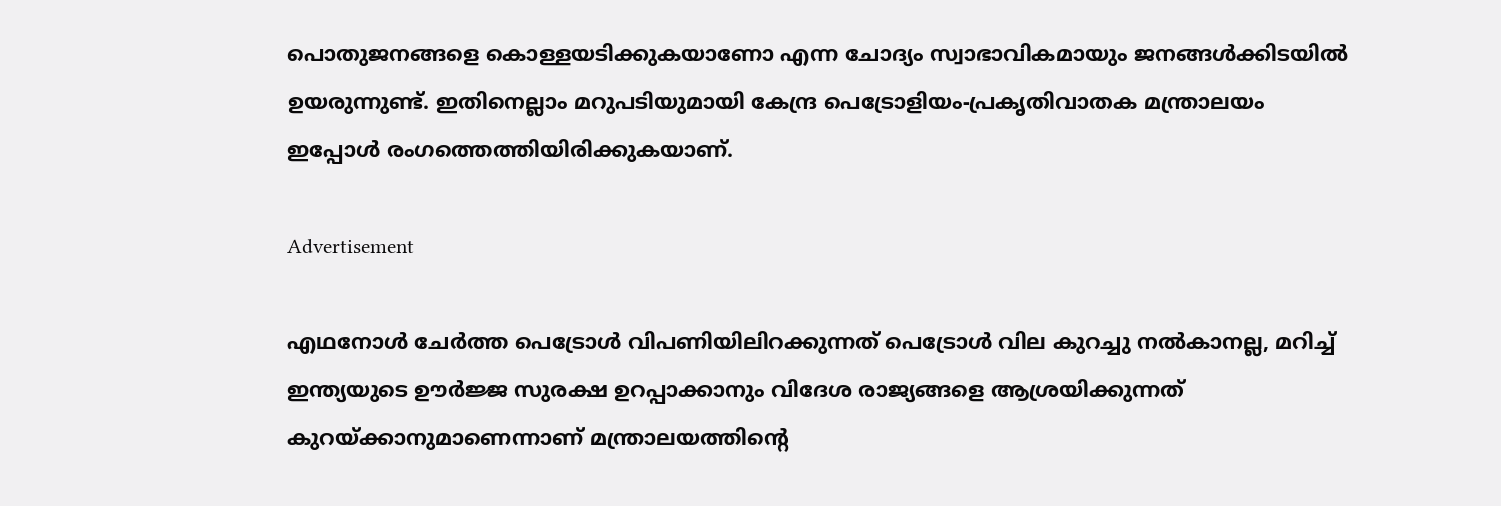പൊതുജനങ്ങളെ കൊള്ളയടിക്കുകയാണോ എന്ന ചോദ്യം സ്വാഭാവികമായും ജനങ്ങൾക്കിടയിൽ ഉയരുന്നുണ്ട്. ഇതിനെല്ലാം മറുപടിയുമായി കേന്ദ്ര പെട്രോളിയം-പ്രകൃതിവാതക മന്ത്രാലയം ഇപ്പോൾ രംഗത്തെത്തിയിരിക്കുകയാണ്.

Advertisement

എഥനോൾ ചേർത്ത പെട്രോൾ വിപണിയിലിറക്കുന്നത് പെട്രോൾ വില കുറച്ചു നൽകാനല്ല, മറിച്ച് ഇന്ത്യയുടെ ഊർജ്ജ സുരക്ഷ ഉറപ്പാക്കാനും വിദേശ രാജ്യങ്ങളെ ആശ്രയിക്കുന്നത് കുറയ്ക്കാനുമാണെന്നാണ് മന്ത്രാലയത്തിന്റെ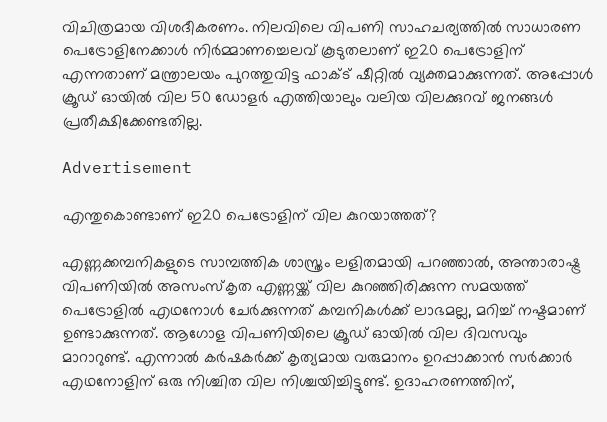വിചിത്രമായ വിശദീകരണം. നിലവിലെ വിപണി സാഹചര്യത്തിൽ സാധാരണ പെട്രോളിനേക്കാൾ നിർമ്മാണച്ചെലവ് കൂടുതലാണ് ഇ20 പെട്രോളിന് എന്നതാണ് മന്ത്രാലയം പുറത്തുവിട്ട ഫാക്ട് ഷീറ്റിൽ വ്യക്തമാക്കുന്നത്. അപ്പോൾ ക്രൂഡ് ഓയിൽ വില 50 ഡോളർ എത്തിയാലും വലിയ വിലക്കുറവ് ജനങ്ങൾ പ്രതീക്ഷിക്കേണ്ടതില്ല.

Advertisement

എന്തുകൊണ്ടാണ് ഇ20 പെട്രോളിന് വില കുറയാത്തത്?

എണ്ണക്കമ്പനികളുടെ സാമ്പത്തിക ശാസ്ത്രം ലളിതമായി പറഞ്ഞാൽ, അന്താരാഷ്ട്ര വിപണിയിൽ അസംസ്കൃത എണ്ണയ്ക്ക് വില കുറഞ്ഞിരിക്കുന്ന സമയത്ത് പെട്രോളിൽ എഥനോൾ ചേർക്കുന്നത് കമ്പനികൾക്ക് ലാഭമല്ല, മറിച്ച് നഷ്ടമാണ് ഉണ്ടാക്കുന്നത്. ആഗോള വിപണിയിലെ ക്രൂഡ് ഓയിൽ വില ദിവസവും മാറാറുണ്ട്. എന്നാൽ കർഷകർക്ക് കൃത്യമായ വരുമാനം ഉറപ്പാക്കാൻ സർക്കാർ എഥനോളിന് ഒരു നിശ്ചിത വില നിശ്ചയിച്ചിട്ടുണ്ട്. ഉദാഹരണത്തിന്,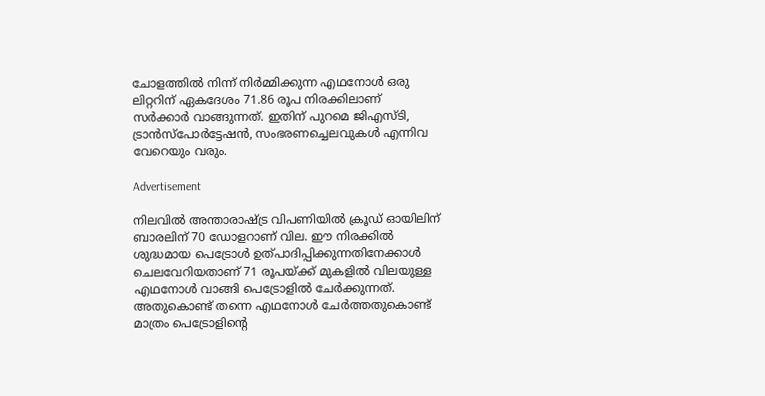ചോളത്തിൽ നിന്ന് നിർമ്മിക്കുന്ന എഥനോൾ ഒരു ലിറ്ററിന് ഏകദേശം 71.86 രൂപ നിരക്കിലാണ് സർക്കാർ വാങ്ങുന്നത്. ഇതിന് പുറമെ ജിഎസ്ടി, ട്രാൻസ്പോർട്ടേഷൻ, സംഭരണച്ചെലവുകൾ എന്നിവ വേറെയും വരും.

Advertisement

നിലവിൽ അന്താരാഷ്ട്ര വിപണിയിൽ ക്രൂഡ് ഓയിലിന് ബാരലിന് 70 ഡോളറാണ് വില. ഈ നിരക്കിൽ ശുദ്ധമായ പെട്രോൾ ഉത്പാദിപ്പിക്കുന്നതിനേക്കാൾ ചെലവേറിയതാണ് 71 രൂപയ്ക്ക് മുകളിൽ വിലയുള്ള എഥനോൾ വാങ്ങി പെട്രോളിൽ ചേർക്കുന്നത്. അതുകൊണ്ട് തന്നെ എഥനോൾ ചേർത്തതുകൊണ്ട് മാത്രം പെട്രോളിന്റെ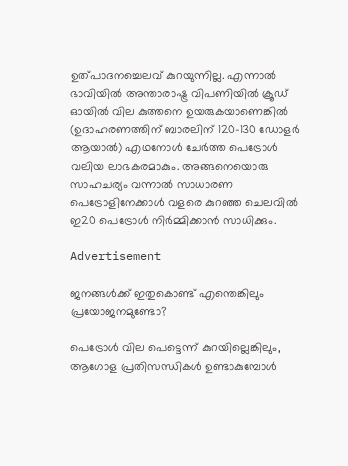ഉത്പാദനച്ചെലവ് കുറയുന്നില്ല. എന്നാൽ ഭാവിയിൽ അന്താരാഷ്ട്ര വിപണിയിൽ ക്രൂഡ് ഓയിൽ വില കുത്തനെ ഉയരുകയാണെങ്കിൽ (ഉദാഹരണത്തിന് ബാരലിന് 120-130 ഡോളർ ആയാൽ) എഥനോൾ ചേർത്ത പെട്രോൾ വലിയ ലാഭകരമാകും. അങ്ങനെയൊരു സാഹചര്യം വന്നാൽ സാധാരണ പെട്രോളിനേക്കാൾ വളരെ കുറഞ്ഞ ചെലവിൽ ഇ20 പെട്രോൾ നിർമ്മിക്കാൻ സാധിക്കും.

Advertisement

ജനങ്ങൾക്ക് ഇതുകൊണ്ട് എന്തെങ്കിലും പ്രയോജനമുണ്ടോ?

പെട്രോൾ വില പെട്ടെന്ന് കുറയില്ലെങ്കിലും, ആഗോള പ്രതിസന്ധികൾ ഉണ്ടാകുമ്പോൾ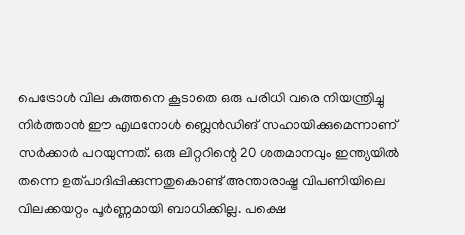പെട്രോൾ വില കുത്തനെ കൂടാതെ ഒരു പരിധി വരെ നിയന്ത്രിച്ചു നിർത്താൻ ഈ എഥനോൾ ബ്ലെൻഡിങ് സഹായിക്കുമെന്നാണ് സർക്കാർ പറയുന്നത്. ഒരു ലിറ്ററിന്റെ 20 ശതമാനവും ഇന്ത്യയിൽ തന്നെ ഉത്പാദിപ്പിക്കുന്നതുകൊണ്ട് അന്താരാഷ്ട്ര വിപണിയിലെ വിലക്കയറ്റം പൂർണ്ണമായി ബാധിക്കില്ല. പക്ഷെ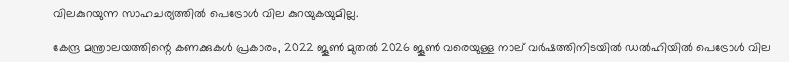വിലകുറയുന്ന സാഹചര്യത്തിൽ പെട്രോൾ വില കുറയുകയുമില്ല.

കേന്ദ്ര മന്ത്രാലയത്തിന്റെ കണക്കുകൾ പ്രകാരം, 2022 ജൂൺ മുതൽ 2026 ജൂൺ വരെയുള്ള നാല് വർഷത്തിനിടയിൽ ഡൽഹിയിൽ പെട്രോൾ വില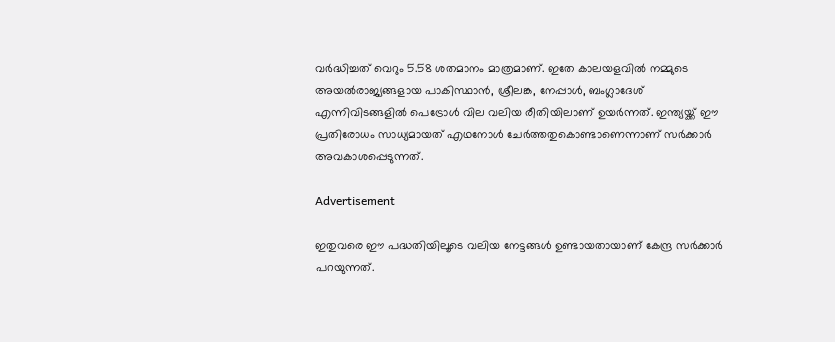വർദ്ധിച്ചത് വെറും 5.58 ശതമാനം മാത്രമാണ്. ഇതേ കാലയളവിൽ നമ്മുടെ അയൽരാജ്യങ്ങളായ പാകിസ്ഥാൻ, ശ്രീലങ്ക, നേപ്പാൾ, ബംഗ്ലാദേശ് എന്നിവിടങ്ങളിൽ പെട്രോൾ വില വലിയ രീതിയിലാണ് ഉയർന്നത്. ഇന്ത്യയ്ക്ക് ഈ പ്രതിരോധം സാധ്യമായത് എഥനോൾ ചേർത്തതുകൊണ്ടാണെന്നാണ് സർക്കാർ അവകാശപ്പെടുന്നത്.

Advertisement

ഇതുവരെ ഈ പദ്ധതിയിലൂടെ വലിയ നേട്ടങ്ങൾ ഉണ്ടായതായാണ് കേന്ദ്ര സർക്കാർ പറയുന്നത്.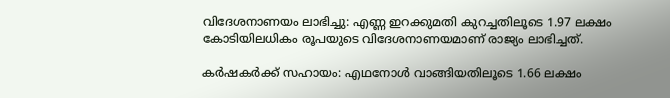വിദേശനാണയം ലാഭിച്ചു: എണ്ണ ഇറക്കുമതി കുറച്ചതിലൂടെ 1.97 ലക്ഷം കോടിയിലധികം രൂപയുടെ വിദേശനാണയമാണ് രാജ്യം ലാഭിച്ചത്.

കർഷകർക്ക് സഹായം: എഥനോൾ വാങ്ങിയതിലൂടെ 1.66 ലക്ഷം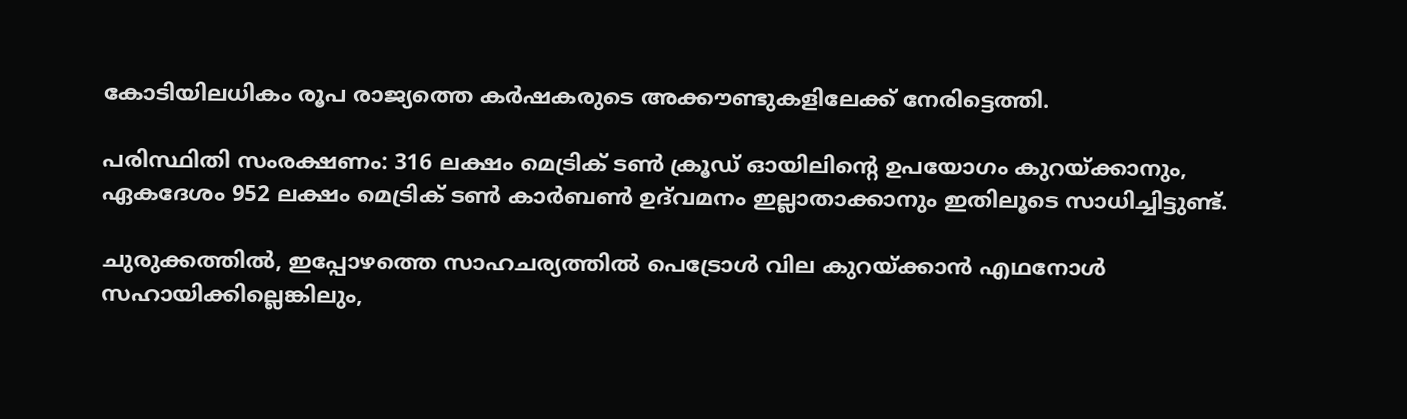കോടിയിലധികം രൂപ രാജ്യത്തെ കർഷകരുടെ അക്കൗണ്ടുകളിലേക്ക് നേരിട്ടെത്തി.

പരിസ്ഥിതി സംരക്ഷണം: 316 ലക്ഷം മെട്രിക് ടൺ ക്രൂഡ് ഓയിലിന്റെ ഉപയോഗം കുറയ്ക്കാനും, ഏകദേശം 952 ലക്ഷം മെട്രിക് ടൺ കാർബൺ ഉദ്‌വമനം ഇല്ലാതാക്കാനും ഇതിലൂടെ സാധിച്ചിട്ടുണ്ട്.

ചുരുക്കത്തിൽ, ഇപ്പോഴത്തെ സാഹചര്യത്തിൽ പെട്രോൾ വില കുറയ്ക്കാൻ എഥനോൾ സഹായിക്കില്ലെങ്കിലും,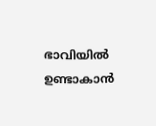ഭാവിയിൽ ഉണ്ടാകാൻ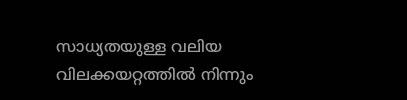സാധ്യതയുള്ള വലിയ വിലക്കയറ്റത്തിൽ നിന്നും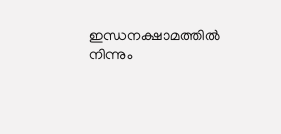ഇന്ധനക്ഷാമത്തിൽ നിന്നും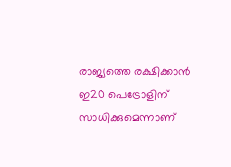രാജ്യത്തെ രക്ഷിക്കാൻ ഇ20 പെട്രോളിന് സാധിക്കുമെന്നാണ്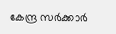കേന്ദ്ര സർക്കാർ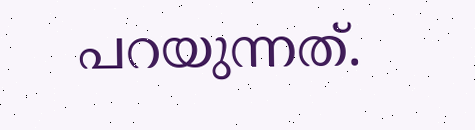പറയുന്നത്.